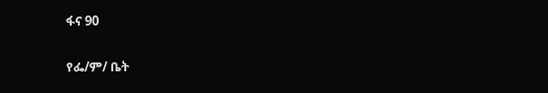ፋና 90

የፌ/ም/ ቤት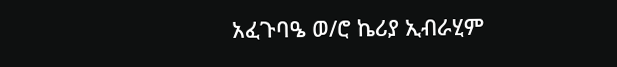አፈጉባዔ ወ/ሮ ኬሪያ ኢብራሂም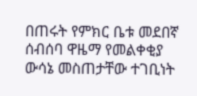በጠሩት የምክር ቤቱ መደበኛ ሰብሰባ ዋዜማ የመልቀቂያ ውሳኔ መስጠታቸው ተገቢነት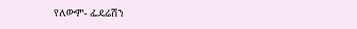የለውም- ፌዴሬሽን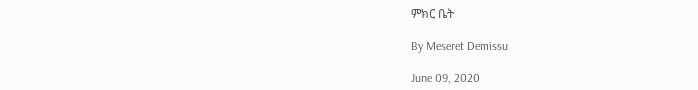ምክር ቤት

By Meseret Demissu

June 09, 2020